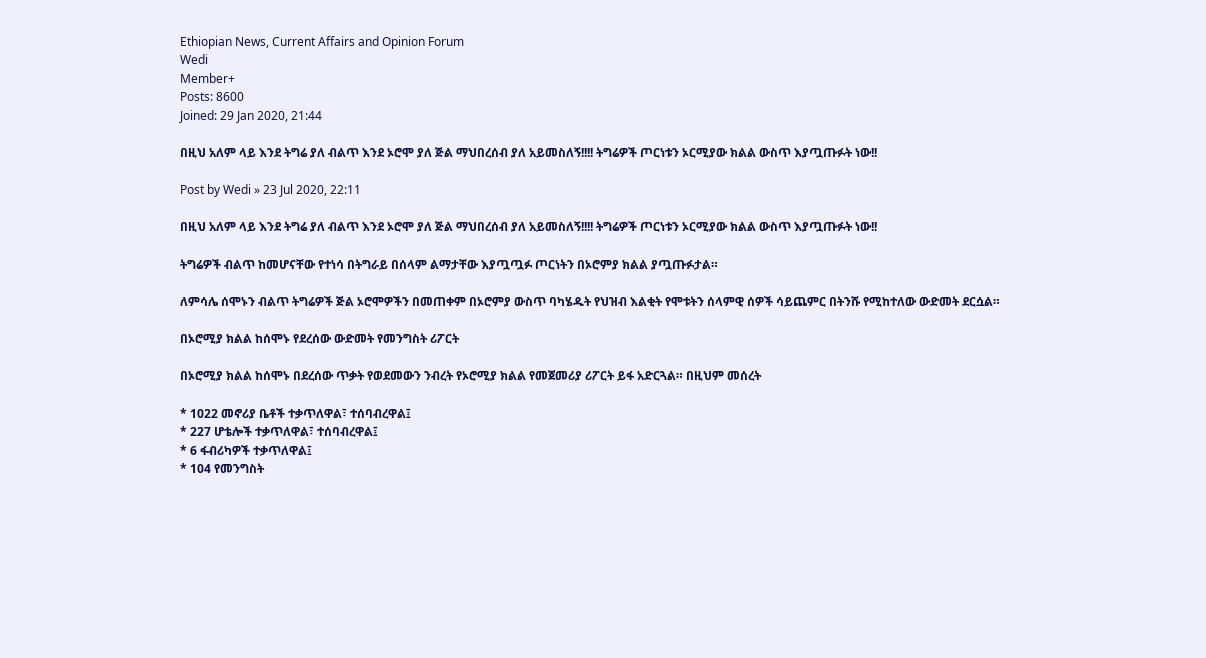Ethiopian News, Current Affairs and Opinion Forum
Wedi
Member+
Posts: 8600
Joined: 29 Jan 2020, 21:44

በዚህ አለም ላይ እንደ ትግሬ ያለ ብልጥ እንደ ኦሮሞ ያለ ጅል ማህበረሰብ ያለ አይመስለኝ!!!! ትግሬዎች ጦርነቱን ኦርሚያው ክልል ውስጥ እያጧጡፉት ነው!!

Post by Wedi » 23 Jul 2020, 22:11

በዚህ አለም ላይ እንደ ትግሬ ያለ ብልጥ እንደ ኦሮሞ ያለ ጅል ማህበረሰብ ያለ አይመስለኝ!!!! ትግሬዎች ጦርነቱን ኦርሚያው ክልል ውስጥ እያጧጡፉት ነው!!

ትግሬዎች ብልጥ ከመሆናቸው የተነሳ በትግራይ በሰላም ልማታቸው እያጧጧፉ ጦርነትን በኦሮምያ ክልል ያጧጡፉታል።

ለምሳሌ ሰሞኑን ብልጥ ትግሬዎች ጅል ኦሮሞዎችን በመጠቀም በኦሮምያ ውስጥ ባካሄዱት የህዝብ እልቂት የሞቱትን ሰላምዊ ሰዎች ሳይጨምር በትንሹ የሚከተለው ውድመት ደርሷል።

በኦሮሚያ ክልል ከሰሞኑ የደረሰው ውድመት የመንግስት ሪፖርት

በኦሮሚያ ክልል ከሰሞኑ በደረሰው ጥቃት የወደመውን ንብረት የኦሮሚያ ክልል የመጀመሪያ ሪፖርት ይፋ አድርጓል። በዚህም መሰረት

* 1022 መኖሪያ ቤቶች ተቃጥለዋል፣ ተሰባብረዋል፤
* 227 ሆቴሎች ተቃጥለዋል፣ ተሰባብረዋል፤
* 6 ፋብሪካዎች ተቃጥለዋል፤
* 104 የመንግስት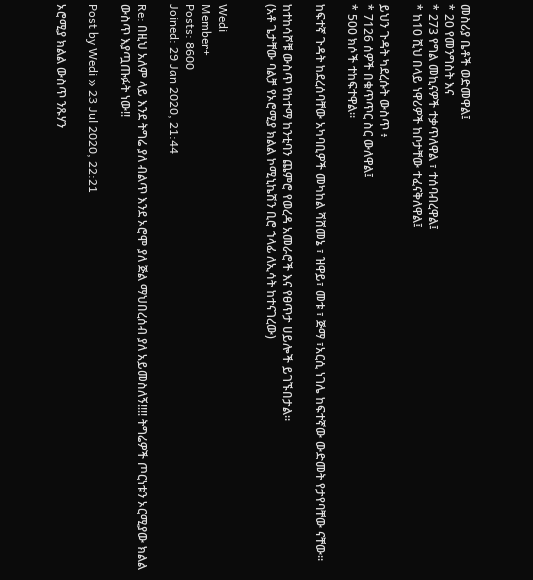መስሪያ ቤቶች ወድመዋል፤
* 20 የመንግስት እና
* 273 የግል መኪናዎች ተቃጥለዋል ፣ ተሰባብረዋል፤
* ከ10 ሺህ በላይ ነዋሪዎች ከቦታቸው ተፈናቅለዋል፤

ይህን ጉዳት ካደረሱት ውስጥ ፥
* 7126 ሰዎች በቁጥጥር ስር ውለዋል፤
* 500 ክሶች ተከፍተዋል።

ከፍተኛ ጉዳት ከደረሰባቸው አካባቢዎች መካከል ሻሸመኔ ፣ ዝዋይ፣ መቱ ፣ ጅማ ፣አርሲ ነገሌ ከፍተኛው ውድመት የታየባቸው ናቸው።

ከተከሳሾቹ ውስጥ የከተማ ከንቲባን ጨምሮ የወረዳ አመራሮች እና የፀጥታ ሀይሎች ይገኙበታል።
(አቶ ጌታቸው ባልቻ የኦሮሚያ ክልል ኮሚኒኬሽን ቢሮ ኀላፊ ለኢሳት ከተናገረው)


Wedi
Member+
Posts: 8600
Joined: 29 Jan 2020, 21:44

Re: በዚህ አለም ላይ እንደ ትግሬ ያለ ብልጥ እንደ ኦሮሞ ያለ ጅል ማህበረሰብ ያለ አይመስለኝ!!!! ትግሬዎች ጦርነቱን ኦርሚያው ክልል ውስጥ እያጧጡፉት ነው!!

Post by Wedi » 23 Jul 2020, 22:21

ኦሮሚያ ክልል ውስጥ ንጹሃን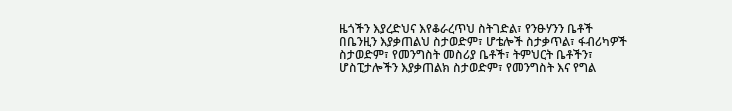ዜጎችን እያረድህና እየቆራረጥህ ስትገድል፣ የንፁሃንን ቤቶች በቤንዚን እያቃጠልህ ስታወድም፣ ሆቴሎች ስታቃጥል፣ ፋብሪካዎች ስታወድም፣ የመንግስት መስሪያ ቤቶች፣ ትምህርት ቤቶችን፣ ሆስፒታሎችን እያቃጠልክ ስታወድም፣ የመንግስት እና የግል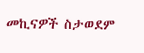መኪናዎች ስታወደም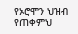የኦሮሞን ህዝብ የጠቀምህ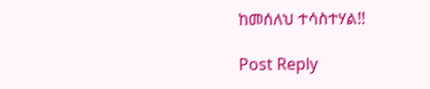ከመሰለህ ተሳስተሃል!!

Post Reply